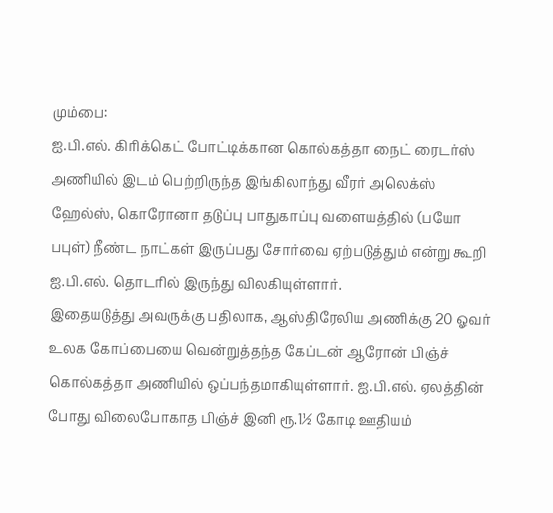மும்பை:
ஐ.பி.எல். கிரிக்கெட் போட்டிக்கான கொல்கத்தா நைட் ரைடர்ஸ் அணியில் இடம் பெற்றிருந்த இங்கிலாந்து வீரர் அலெக்ஸ் ஹேல்ஸ், கொரோனா தடுப்பு பாதுகாப்பு வளையத்தில் (பயோ பபுள்) நீண்ட நாட்கள் இருப்பது சோர்வை ஏற்படுத்தும் என்று கூறி ஐ.பி.எல். தொடரில் இருந்து விலகியுள்ளார்.
இதையடுத்து அவருக்கு பதிலாக, ஆஸ்திரேலிய அணிக்கு 20 ஓவர் உலக கோப்பையை வென்றுத்தந்த கேப்டன் ஆரோன் பிஞ்ச் கொல்கத்தா அணியில் ஒப்பந்தமாகியுள்ளார். ஐ.பி.எல். ஏலத்தின் போது விலைபோகாத பிஞ்ச் இனி ரூ.1½ கோடி ஊதியம்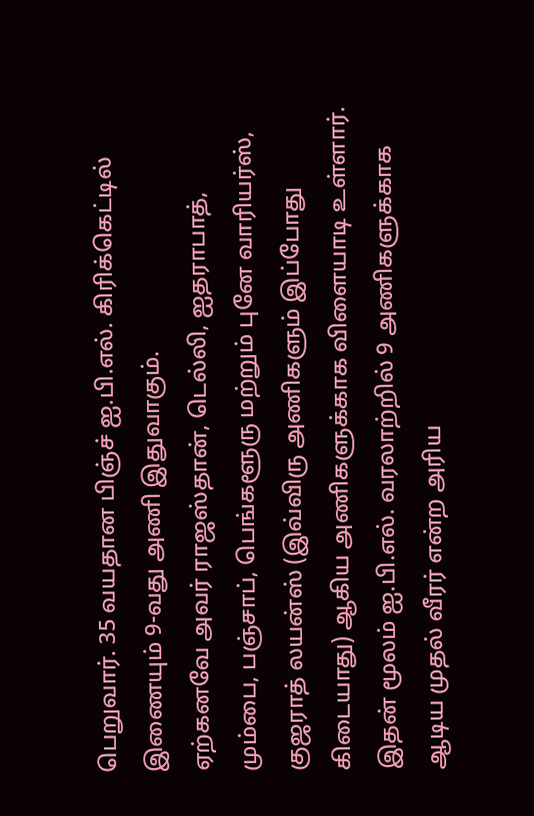பெறுவார். 35 வயதான பிஞ்ச் ஐ.பி.எல். கிரிக்கெட்டில் இணையும் 9-வது அணி இதுவாகும்.
ஏற்கனவே அவர் ராஜஸ்தான், டெல்லி, ஐதராபாத், மும்பை, பஞ்சாப், பெங்களூரு மற்றும் புனே வாரியர்ஸ், குஜராத் லயன்ஸ் (இவ்விரு அணிகளும் இப்போது கிடையாது) ஆகிய அணிகளுக்காக விளையாடி உள்ளார். இதன் மூலம் ஐ.பி.எல். வரலாற்றில் 9 அணிகளுக்காக ஆடிய முதல் வீரர் என்ற அரிய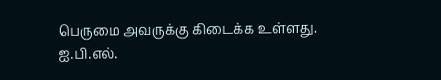பெருமை அவருக்கு கிடைக்க உள்ளது. ஐ.பி.எல்.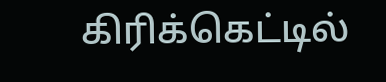கிரிக்கெட்டில்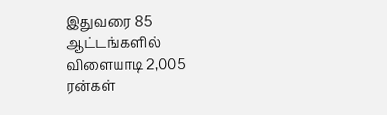இதுவரை 85 ஆட்டங்களில் விளையாடி 2,005 ரன்கள்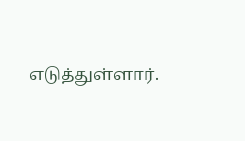எடுத்துள்ளார்.